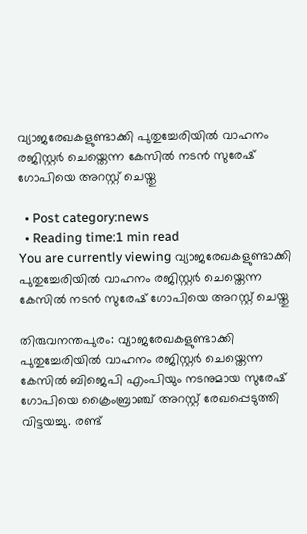വ്യാജരേഖകളുണ്ടാക്കി പുതുച്ചേരിയില്‍ വാഹനം രജിസ്റ്റര്‍ ചെയ്തെന്ന കേസില്‍ നടന്‍ സുരേഷ് ഗോപിയെ അറസ്റ്റ് ചെയ്തു

  • Post category:news
  • Reading time:1 min read
You are currently viewing വ്യാജരേഖകളുണ്ടാക്കി പുതുച്ചേരിയില്‍ വാഹനം രജിസ്റ്റര്‍ ചെയ്തെന്ന കേസില്‍ നടന്‍ സുരേഷ് ഗോപിയെ അറസ്റ്റ് ചെയ്തു

തിരുവനന്തപുരം: വ്യാജരേഖകളുണ്ടാക്കി പുതുച്ചേരിയില്‍ വാഹനം രജിസ്റ്റര്‍ ചെയ്തെന്ന കേസില്‍ ബിജെപി എംപിയും നടനുമായ സുരേഷ് ഗോപിയെ ക്രൈംബ്രാഞ്ച് അറസ്റ്റ് രേഖപ്പെടുത്തി വിട്ടയച്ചു. രണ്ട്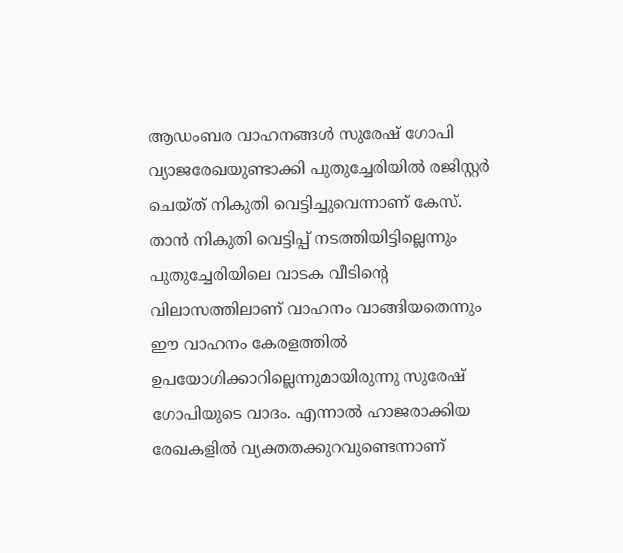ആഡംബര വാഹനങ്ങള്‍ സുരേഷ് ഗോപി വ്യാജരേഖയുണ്ടാക്കി പുതുച്ചേരിയില്‍ രജിസ്റ്റര്‍ ചെയ്ത് നികുതി വെട്ടിച്ചുവെന്നാണ് കേസ്. താന്‍ നികുതി വെട്ടിപ്പ് നടത്തിയിട്ടില്ലെന്നും പുതുച്ചേരിയിലെ വാടക വീടിന്റെ വിലാസത്തിലാണ് വാഹനം വാങ്ങിയതെന്നും ഈ വാഹനം കേരളത്തില്‍ ഉപയോഗിക്കാറില്ലെന്നുമായിരുന്നു സുരേഷ് ഗോപിയുടെ വാദം. എന്നാല്‍ ഹാജരാക്കിയ രേഖകളില്‍ വ്യക്തതക്കുറവുണ്ടെന്നാണ്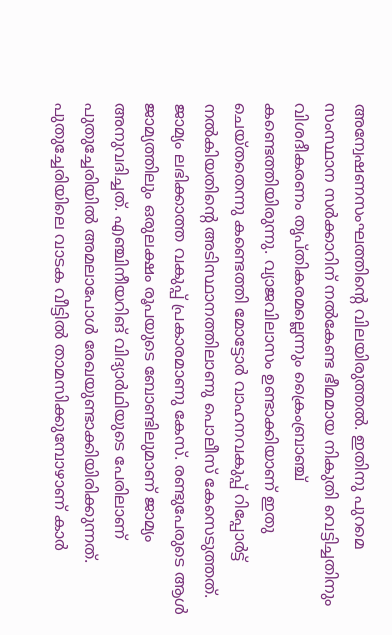അന്വേഷണസംഘത്തിന്റെ വിലയിരുത്തല്‍. ഇതിനു പുറമെ സംസ്ഥാന സര്‍ക്കാറിന് നല്‍കേണ്ട ഭീമമായ നികുതി വെട്ടിച്ചതിനും വിശദീകരണം തൃപ്തികരമല്ലെന്നും ക്രൈംബ്രാഞ്ച് കണ്ടെത്തിയിരുന്നു. വ്യാജവിലാസം ഉണ്ടാക്കിയാണ് ഇതു ചെയ്തതെന്നു കണ്ടെത്തി മോട്ടോര്‍ വാഹനവകുപ്പ് റിപ്പോര്‍ട്ട് നല്‍കിയതിന്റെ അടിസ്ഥാനത്തിലാണു പൊലീസ് കേസെടുത്തത്. ജാമ്യം ലഭിക്കാത്ത വകുപ്പ് പ്രകാരമാണു കേസ്. രണ്ടുപേരുടെ ആള്‍ ജാമ്യത്തിലും ഒരുലക്ഷം രൂപയുടെ ബോണ്ടിലുമാണ് ജാമ്യം അനുവദിച്ചത്. എഞ്ചിനീയറിങ് വിദ്യാര്‍ഥിയുടെ പേരിലാണ് പുതുച്ചേരിയില്‍ അമലാപോള്‍ രേഖയുണ്ടാക്കിയിരിക്കുന്നത്. പുതുച്ചേരിയിലെ വാടക വീട്ടില്‍ താമസിക്കുമ്പോഴാണ് കാര്‍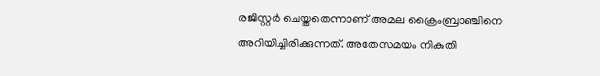രജിസ്റ്റര്‍ ചെയ്തതെന്നാണ് അമല ക്രൈംബ്രാഞ്ചിനെ അറിയിച്ചിരിക്കുന്നത്. അതേസമയം നികുതി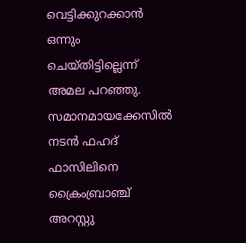വെട്ടിക്കുറക്കാന്‍ ഒന്നും ചെയ്തിട്ടില്ലെന്ന് അമല പറഞ്ഞു. സമാനമായക്കേസില്‍ നടന്‍ ഫഹദ് ഫാസിലിനെ ക്രൈംബ്രാഞ്ച് അറസ്റ്റു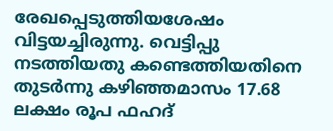രേഖപ്പെടുത്തിയശേഷം വിട്ടയച്ചിരുന്നു. വെട്ടിപ്പു നടത്തിയതു കണ്ടെത്തിയതിനെ തുടര്‍ന്നു കഴിഞ്ഞമാസം 17.68 ലക്ഷം രൂപ ഫഹദ്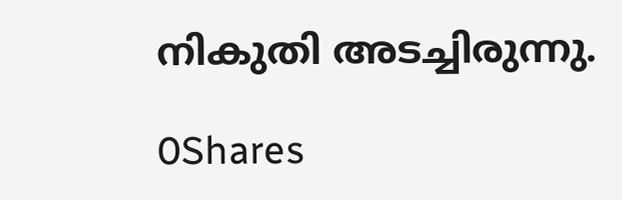നികുതി അടച്ചിരുന്നു.

0Shares